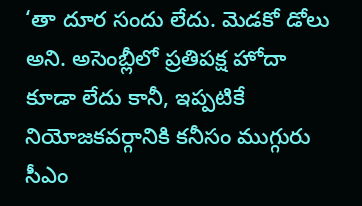‘తా దూర సందు లేదు. మెడకో డోలు అని. అసెంబ్లీలో ప్రతిపక్ష హోదా కూడా లేదు కానీ, ఇప్పటికే నియోజకవర్గానికి కనీసం ముగ్గురు సీఎం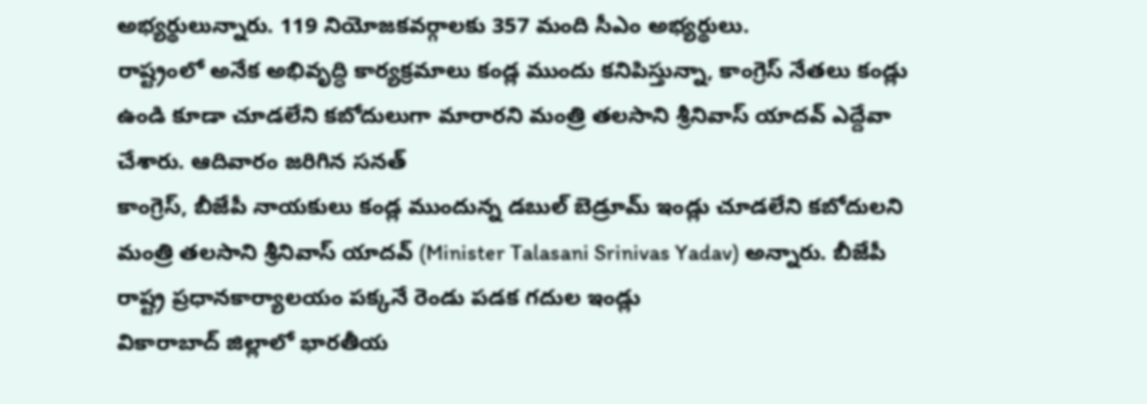అభ్యర్థులున్నారు. 119 నియోజకవర్గాలకు 357 మంది సీఎం అభ్యర్థులు.
రాష్ట్రంలో అనేక అభివృద్ధి కార్యక్రమాలు కండ్ల ముందు కనిపిస్తున్నా, కాంగ్రెస్ నేతలు కండ్లు ఉండి కూడా చూడలేని కబోదులుగా మారారని మంత్రి తలసాని శ్రీనివాస్ యాదవ్ ఎద్దేవా చేశారు. ఆదివారం జరిగిన సనత్
కాంగ్రెస్, బీజేపీ నాయకులు కండ్ల ముందున్న డబుల్ బెడ్రూమ్ ఇండ్లు చూడలేని కబోదులని మంత్రి తలసాని శ్రీనివాస్ యాదవ్ (Minister Talasani Srinivas Yadav) అన్నారు. బీజేపీ రాష్ట్ర ప్రధానకార్యాలయం పక్కనే రెండు పడక గదుల ఇండ్లు
వికారాబాద్ జిల్లాలో భారతీయ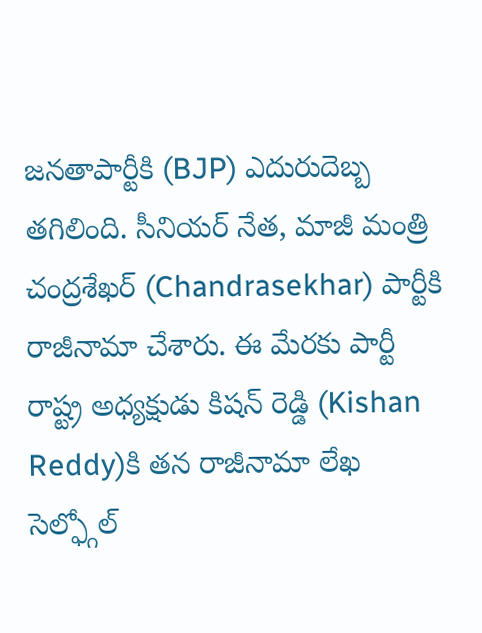జనతాపార్టీకి (BJP) ఎదురుదెబ్బ తగిలింది. సీనియర్ నేత, మాజీ మంత్రి చంద్రశేఖర్ (Chandrasekhar) పార్టీకి రాజీనామా చేశారు. ఈ మేరకు పార్టీ రాష్ట్ర అధ్యక్షుడు కిషన్ రెడ్డి (Kishan Reddy)కి తన రాజీనామా లేఖ
సెల్ఫ్గోల్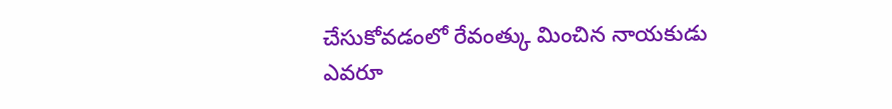చేసుకోవడంలో రేవంత్కు మించిన నాయకుడు ఎవరూ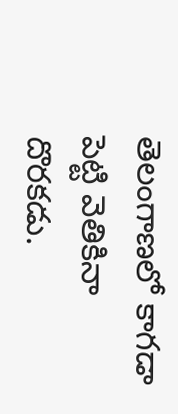తెలంగాణలో కాగడా పెట్టి వెతికినా దొరకడు.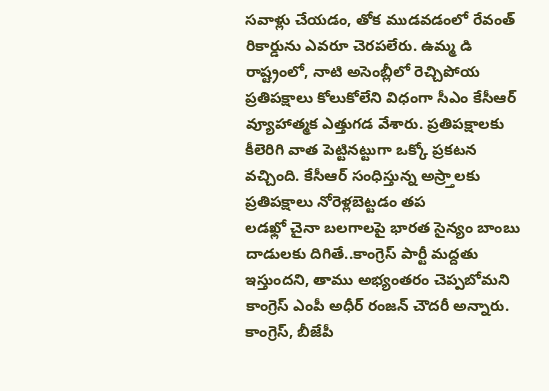సవాళ్లు చేయడం, తోక ముడవడంలో రేవంత్ రికార్డును ఎవరూ చెరపలేరు. ఉమ్మ డి రాష్ట్రంలో, నాటి అసెంబ్లీలో రెచ్చిపోయ
ప్రతిపక్షాలు కోలుకోలేని విధంగా సీఎం కేసీఆర్ వ్యూహాత్మక ఎత్తుగడ వేశారు. ప్రతిపక్షాలకు కీలెరిగి వాత పెట్టినట్టుగా ఒక్కో ప్రకటన వచ్చింది. కేసీఆర్ సంధిస్తున్న అస్ర్తాలకు ప్రతిపక్షాలు నోరెళ్లబెట్టడం తప
లడఖ్లో చైనా బలగాలపై భారత సైన్యం బాంబు దాడులకు దిగితే..కాంగ్రెస్ పార్టీ మద్దతు ఇస్తుందని, తాము అభ్యంతరం చెప్పబోమని కాంగ్రెస్ ఎంపీ అధీర్ రంజన్ చౌదరీ అన్నారు.
కాంగ్రెస్, బీజేపీ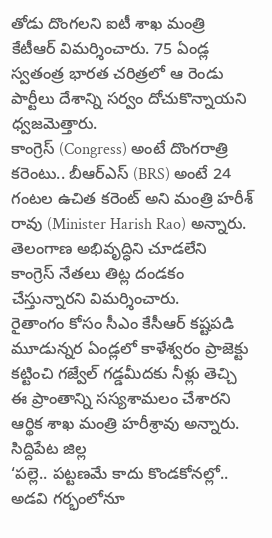తోడు దొంగలని ఐటీ శాఖ మంత్రి కేటీఆర్ విమర్శించారు. 75 ఏండ్ల స్వతంత్ర భారత చరిత్రలో ఆ రెండు పార్టీలు దేశాన్ని సర్వం దోచుకొన్నాయని ధ్వజమెత్తారు.
కాంగ్రెస్ (Congress) అంటే దొంగరాత్రి కరెంటు.. బీఆర్ఎస్ (BRS) అంటే 24 గంటల ఉచిత కరెంట్ అని మంత్రి హరీశ్ రావు (Minister Harish Rao) అన్నారు. తెలంగాణ అభివృద్ధిని చూడలేని కాంగ్రెస్ నేతలు తిట్ల దండకం చేస్తున్నారని విమర్శించారు.
రైతాంగం కోసం సీఎం కేసీఆర్ కష్టపడి మూడున్నర ఏండ్లలో కాళేశ్వరం ప్రాజెక్టు కట్టించి గజ్వేల్ గడ్డమీదకు నీళ్లు తెచ్చి ఈ ప్రాంతాన్ని సస్యశామలం చేశారని ఆర్థిక శాఖ మంత్రి హరీశ్రావు అన్నారు. సిద్దిపేట జిల్ల
‘పల్లె.. పట్టణమే కాదు కొండకోనల్లో.. అడవి గర్భంలోనూ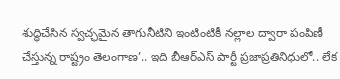శుద్ధిచేసిన స్వచ్ఛమైన తాగునీటిని ఇంటింటికీ నల్లాల ద్వారా పంపిణీ చేస్తున్న రాష్ట్రం తెలంగాణ’.. ఇది బీఆర్ఎస్ పార్టీ ప్రజాప్రతినిధులో.. లేక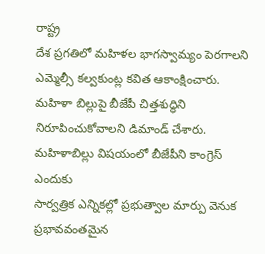రాష్ట్ర
దేశ ప్రగతిలో మహిళల భాగస్వామ్యం పెరగాలని ఎమ్మెల్సీ కల్వకుంట్ల కవిత ఆకాంక్షించారు. మహిళా బిల్లుపై బీజేపీ చిత్తశుద్ధిని నిరూపించుకోవాలని డిమాండ్ చేశారు. మహిళాబిల్లు విషయంలో బీజేపీని కాంగ్రెస్ ఎందుకు
సార్వత్రిక ఎన్నికల్లో ప్రభుత్వాల మార్పు వెనుక ప్రభావవంతమైన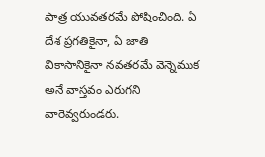పాత్ర యువతరమే పోషించింది. ఏ దేశ ప్రగతికైనా, ఏ జాతి వికాసానికైనా నవతరమే వెన్నెముక అనే వాస్తవం ఎరుగని వారెవ్వరుండరు.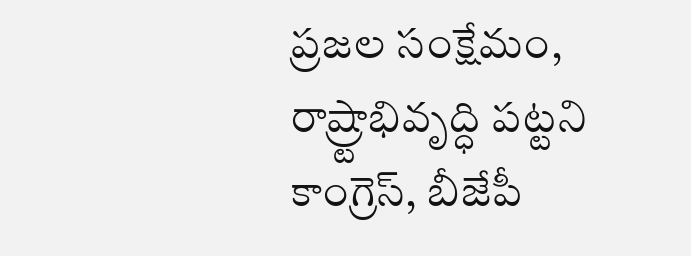ప్రజల సంక్షేమం, రాష్ర్టాభివృద్ధి పట్టని కాంగ్రెస్, బీజేపీ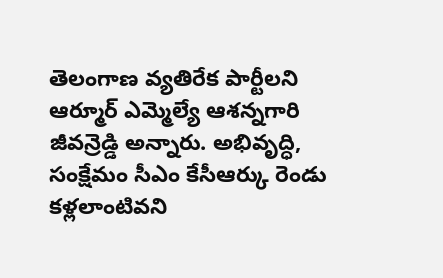తెలంగాణ వ్యతిరేక పార్టీలని ఆర్మూర్ ఎమ్మెల్యే ఆశన్నగారి జీవన్రెడ్డి అన్నారు. అభివృద్ధి, సంక్షేమం సీఎం కేసీఆర్కు రెండు కళ్లలాంటివని